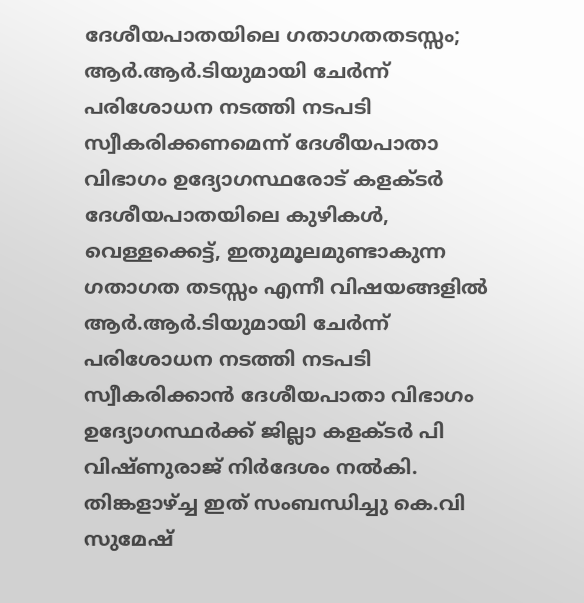ദേശീയപാതയിലെ ഗതാഗതതടസ്സം; ആർ.ആർ.ടിയുമായി ചേർന്ന് പരിശോധന നടത്തി നടപടി സ്വീകരിക്കണമെന്ന് ദേശീയപാതാ വിഭാഗം ഉദ്യോഗസ്ഥരോട് കളക്ടർ
ദേശീയപാതയിലെ കുഴികൾ, വെള്ളക്കെട്ട്, ഇതുമൂലമുണ്ടാകുന്ന ഗതാഗത തടസ്സം എന്നീ വിഷയങ്ങളിൽ ആർ.ആർ.ടിയുമായി ചേർന്ന് പരിശോധന നടത്തി നടപടി സ്വീകരിക്കാൻ ദേശീയപാതാ വിഭാഗം ഉദ്യോഗസ്ഥർക്ക് ജില്ലാ കളക്ടർ പി വിഷ്ണുരാജ് നിർദേശം നൽകി. തിങ്കളാഴ്ച്ച ഇത് സംബന്ധിച്ചു കെ.വി സുമേഷ്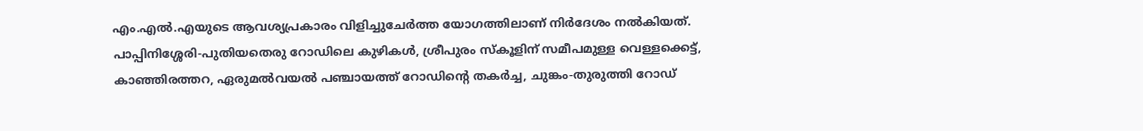എം.എൽ.എയുടെ ആവശ്യപ്രകാരം വിളിച്ചുചേർത്ത യോഗത്തിലാണ് നിർദേശം നൽകിയത്.
പാപ്പിനിശ്ശേരി-പുതിയതെരു റോഡിലെ കുഴികൾ, ശ്രീപുരം സ്കൂളിന് സമീപമുള്ള വെള്ളക്കെട്ട്, കാഞ്ഞിരത്തറ, ഏരുമൽവയൽ പഞ്ചായത്ത് റോഡിന്റെ തകർച്ച, ചുങ്കം-തുരുത്തി റോഡ്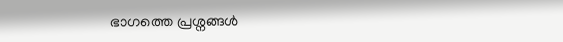ഭാഗത്തെ പ്രശ്നങ്ങൾ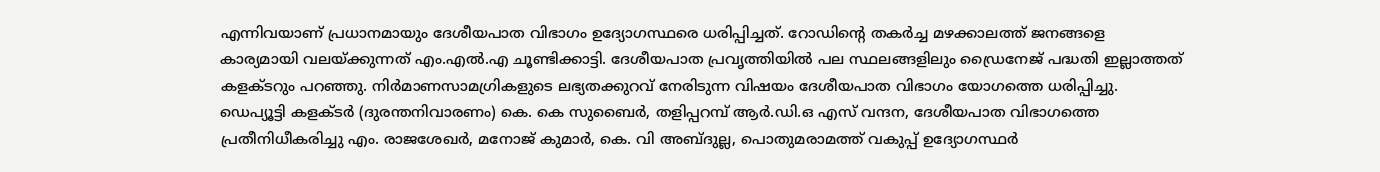എന്നിവയാണ് പ്രധാനമായും ദേശീയപാത വിഭാഗം ഉദ്യോഗസ്ഥരെ ധരിപ്പിച്ചത്. റോഡിന്റെ തകർച്ച മഴക്കാലത്ത് ജനങ്ങളെ കാര്യമായി വലയ്ക്കുന്നത് എം.എൽ.എ ചൂണ്ടിക്കാട്ടി. ദേശീയപാത പ്രവൃത്തിയിൽ പല സ്ഥലങ്ങളിലും ഡ്രൈനേജ് പദ്ധതി ഇല്ലാത്തത് കളക്ടറും പറഞ്ഞു. നിർമാണസാമഗ്രികളുടെ ലഭ്യതക്കുറവ് നേരിടുന്ന വിഷയം ദേശീയപാത വിഭാഗം യോഗത്തെ ധരിപ്പിച്ചു.
ഡെപ്യൂട്ടി കളക്ടർ (ദുരന്തനിവാരണം) കെ. കെ സുബൈർ, തളിപ്പറമ്പ് ആർ.ഡി.ഒ എസ് വന്ദന, ദേശീയപാത വിഭാഗത്തെ പ്രതീനിധീകരിച്ചു എം. രാജശേഖർ, മനോജ് കുമാർ, കെ. വി അബ്ദുല്ല, പൊതുമരാമത്ത് വകുപ്പ് ഉദ്യോഗസ്ഥർ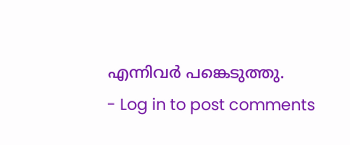എന്നിവർ പങ്കെടുത്തു.
- Log in to post comments